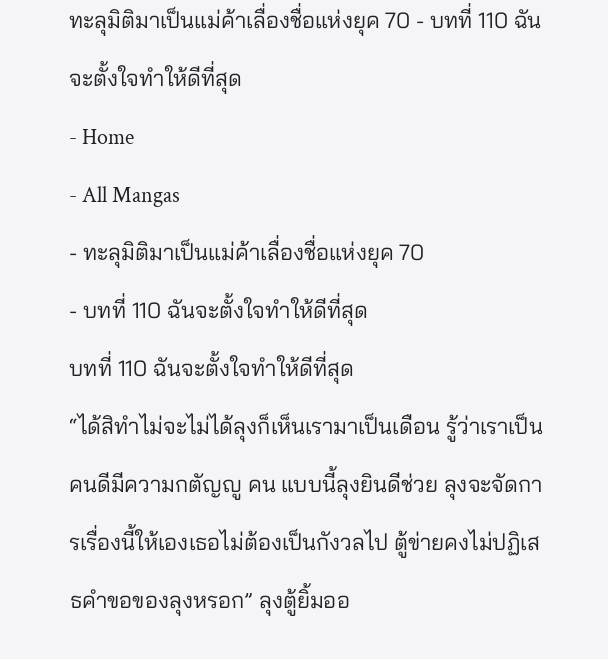ทะลุมิติมาเป็นแม่ค้าเลื่องชื่อแห่งยุค 70 - บทที่ 110 ฉันจะตั้งใจทำให้ดีที่สุด
- Home
- All Mangas
- ทะลุมิติมาเป็นแม่ค้าเลื่องชื่อแห่งยุค 70
- บทที่ 110 ฉันจะตั้งใจทำให้ดีที่สุด
บทที่ 110 ฉันจะตั้งใจทำให้ดีที่สุด
“ได้สิทำไม่จะไม่ได้ลุงก็เห็นเรามาเป็นเดือน รู้ว่าเราเป็นคนดีมีความกตัญญู คน แบบนี้ลุงยินดีช่วย ลุงจะจัดการเรื่องนี้ให้เองเธอไม่ต้องเป็นกังวลไป ตู้ข่ายคงไม่ปฏิเสธคำขอของลุงหรอก” ลุงตู้ยิ้มออ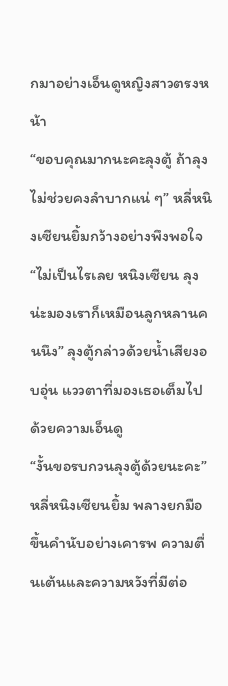กมาอย่างเอ็นดูหญิงสาวตรงหน้า
“ขอบคุณมากนะคะลุงตู้ ถ้าลุงไม่ช่วยคงลำบากแน่ ๆ” หลี่หนิงเซียนยิ้มกว้างอย่างพึงพอใจ
“ไม่เป็นไรเลย หนิงเซียน ลุงน่ะมองเราก็เหมือนลูกหลานคนนึง” ลุงตู้กล่าวด้วยน้ำเสียงอบอุ่น แววตาที่มองเธอเต็มไปด้วยความเอ็นดู
“งั้นขอรบกวนลุงตู้ด้วยนะคะ” หลี่หนิงเซียนยิ้ม พลางยกมือขึ้นคำนับอย่างเคารพ ความตื่นเต้นและความหวังที่มีต่อ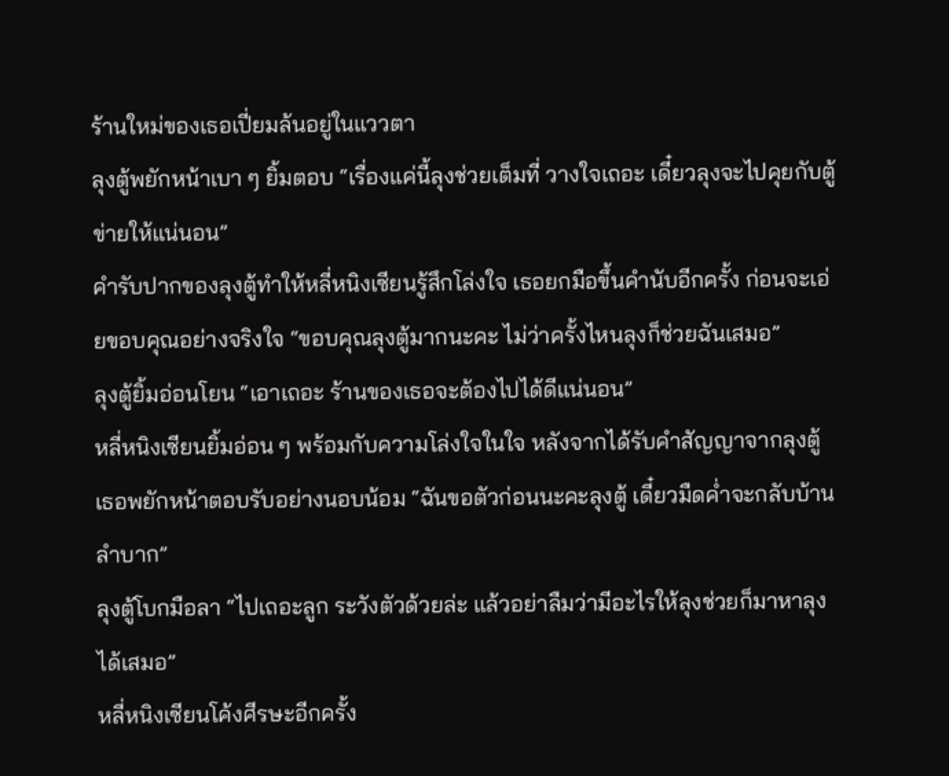ร้านใหม่ของเธอเปี่ยมล้นอยู่ในแววตา
ลุงตู้พยักหน้าเบา ๆ ยิ้มตอบ “เรื่องแค่นี้ลุงช่วยเต็มที่ วางใจเถอะ เดี๋ยวลุงจะไปคุยกับตู้ข่ายให้แน่นอน”
คำรับปากของลุงตู้ทำให้หลี่หนิงเซียนรู้สึกโล่งใจ เธอยกมือขึ้นคำนับอีกครั้ง ก่อนจะเอ่ยขอบคุณอย่างจริงใจ “ขอบคุณลุงตู้มากนะคะ ไม่ว่าครั้งไหนลุงก็ช่วยฉันเสมอ”
ลุงตู้ยิ้มอ่อนโยน “เอาเถอะ ร้านของเธอจะต้องไปได้ดีแน่นอน”
หลี่หนิงเซียนยิ้มอ่อน ๆ พร้อมกับความโล่งใจในใจ หลังจากได้รับคำสัญญาจากลุงตู้ เธอพยักหน้าตอบรับอย่างนอบน้อม “ฉันขอตัวก่อนนะคะลุงตู้ เดี๋ยวมืดค่ำจะกลับบ้านลำบาก”
ลุงตู้โบกมือลา “ไปเถอะลูก ระวังตัวด้วยล่ะ แล้วอย่าลืมว่ามีอะไรให้ลุงช่วยก็มาหาลุงได้เสมอ”
หลี่หนิงเซียนโค้งศีรษะอีกครั้ง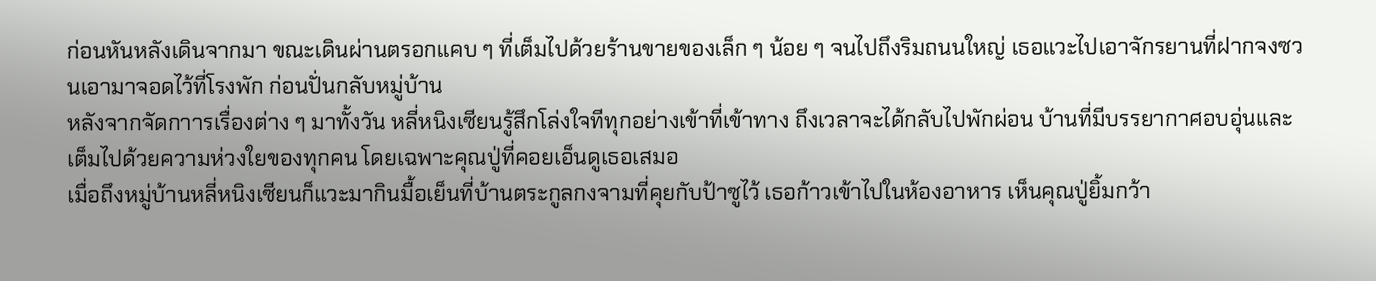ก่อนหันหลังเดินจากมา ขณะเดินผ่านตรอกแคบ ๆ ที่เต็มไปด้วยร้านขายของเล็ก ๆ น้อย ๆ จนไปถึงริมถนนใหญ่ เธอแวะไปเอาจักรยานที่ฝากจงซวนเอามาจอดไว้ที่โรงพัก ก่อนปั่นกลับหมู่บ้าน
หลังจากจัดกาารเรื่องต่าง ๆ มาทั้งวัน หลี่หนิงเซียนรู้สึกโล่งใจทีทุกอย่างเข้าที่เข้าทาง ถึงเวลาจะได้กลับไปพักผ่อน บ้านที่มีบรรยากาศอบอุ่นและเต็มไปด้วยความห่วงใยของทุกคน โดยเฉพาะคุณปู่ที่คอยเอ็นดูเธอเสมอ
เมื่อถึงหมู่บ้านหลี่หนิงเซียนก็แวะมากินมื้อเย็นที่บ้านตระกูลกงจามที่คุยกับป้าซูไว้ เธอก้าวเข้าไปในห้องอาหาร เห็นคุณปู่ยิ้มกว้า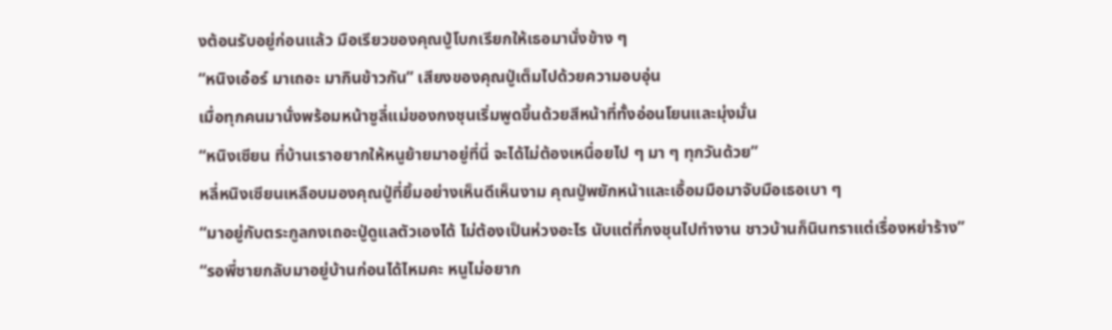งต้อนรับอยู่ก่อนแล้ว มือเรียวของคุณปู่โบกเรียกให้เธอมานั่งข้าง ๆ
“หนิงเอ๋อร์ มาเถอะ มากินข้าวกัน” เสียงของคุณปู่เต็มไปด้วยความอบอุ่น
เมื่อทุกคนมานั่งพร้อมหน้าซูลี่แม่ของกงชุนเริ่มพูดขึ้นด้วยสีหน้าที่ทั้งอ่อนโยนและมุ่งมั่น
“หนิงเซียน ที่บ้านเราอยากให้หนูย้ายมาอยู่ที่นี่ จะได้ไม่ต้องเหนื่อยไป ๆ มา ๆ ทุกวันด้วย”
หลี่หนิงเซียนเหลือบมองคุณปู่ที่ยิ้มอย่างเห็นดีเห็นงาม คุณปู่พยักหน้าและเอื้อมมือมาจับมือเธอเบา ๆ
“มาอยู่กับตระกูลกงเถอะปู่ดูแลตัวเองได้ ไม่ต้องเป็นห่วงอะไร นับแต่ที่กงชุนไปทำงาน ชาวบ้านก็นินทราแต่เรื่องหย่าร้าง”
“รอพี่ชายกลับมาอยู่บ้านก่อนได้ไหมคะ หนูไม่อยาก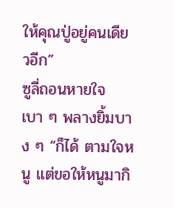ให้คุณปู่อยู่คนเดียวอีก”
ซูลี่ถอนหายใจเบา ๆ พลางยิ้มบาง ๆ “ก็ได้ ตามใจหนู แต่ขอให้หนูมากิ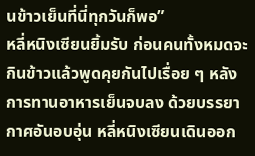นข้าวเย็นที่นี่ทุกวันก็พอ”
หลี่หนิงเซียนยิ้มรับ ก่อนคนทั้งหมดจะกินข้าวแล้วพูดคุยกันไปเรื่อย ๆ หลังการทานอาหารเย็นจบลง ด้วยบรรยากาศอันอบอุ่น หลี่หนิงเซียนเดินออก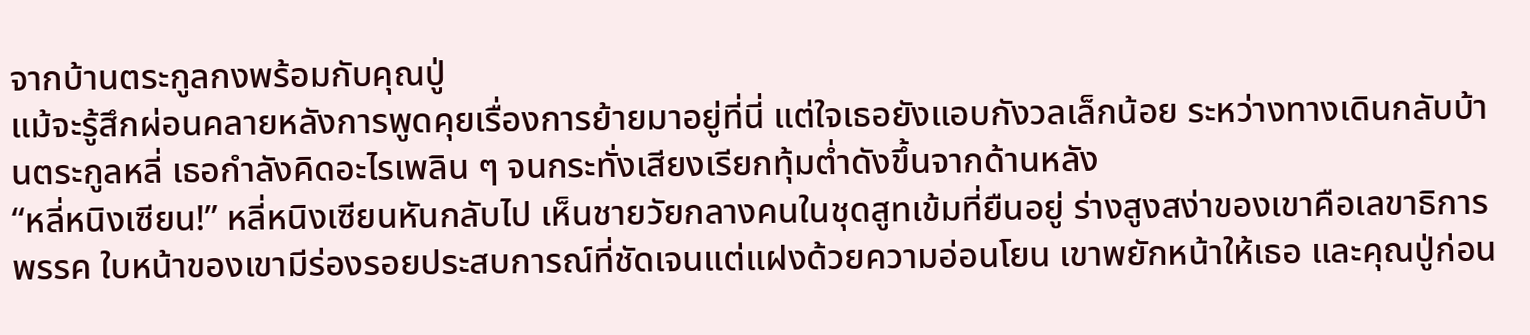จากบ้านตระกูลกงพร้อมกับคุณปู่
แม้จะรู้สึกผ่อนคลายหลังการพูดคุยเรื่องการย้ายมาอยู่ที่นี่ แต่ใจเธอยังแอบกังวลเล็กน้อย ระหว่างทางเดินกลับบ้านตระกูลหลี่ เธอกำลังคิดอะไรเพลิน ๆ จนกระทั่งเสียงเรียกทุ้มต่ำดังขึ้นจากด้านหลัง
“หลี่หนิงเซียน!” หลี่หนิงเซียนหันกลับไป เห็นชายวัยกลางคนในชุดสูทเข้มที่ยืนอยู่ ร่างสูงสง่าของเขาคือเลขาธิการพรรค ใบหน้าของเขามีร่องรอยประสบการณ์ที่ชัดเจนแต่แฝงด้วยความอ่อนโยน เขาพยักหน้าให้เธอ และคุณปู่ก่อน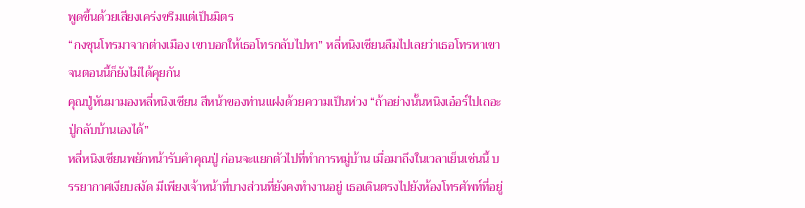พูดขึ้นด้วยเสียงเคร่งขรึมแต่เป็นมิตร
“กงชุนโทรมาจากต่างเมือง เขาบอกให้เธอโทรกลับไปหา” หลี่หนิงเซียนลืมไปเลยว่าเธอโทรหาเขาจนตอนนี้ก็ยังไม่ได้คุยกัน
คุณปู่หันมามองหลี่หนิงเซียน สีหน้าของท่านแฝงด้วยความเป็นห่วง “ถ้าอย่างนั้นหนิงเอ๋อร์ไปเถอะ ปู่กลับบ้านเองได้”
หลี่หนิงเซียนพยักหน้ารับคำคุณปู่ ก่อนจะแยกตัวไปที่ทำการหมู่บ้าน เมื่อมาถึงในเวลาเย็นเช่นนี้ บรรยากาศเงียบสงัด มีเพียงเจ้าหน้าที่บางส่วนที่ยังคงทำงานอยู่ เธอเดินตรงไปยังห้องโทรศัพท์ที่อยู่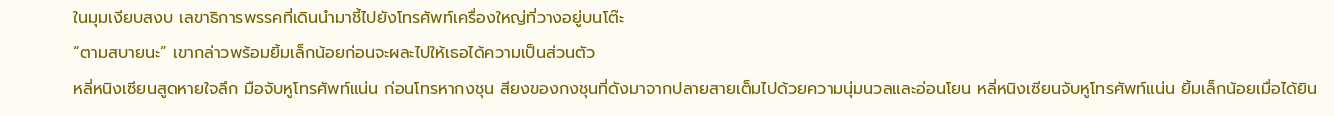ในมุมเงียบสงบ เลขาธิการพรรคที่เดินนำมาชี้ไปยังโทรศัพท์เครื่องใหญ่ที่วางอยู่บนโต๊ะ
“ตามสบายนะ” เขากล่าวพร้อมยิ้มเล็กน้อยก่อนจะผละไปให้เธอได้ความเป็นส่วนตัว
หลี่หนิงเซียนสูดหายใจลึก มือจับหูโทรศัพท์แน่น ก่อนโทรหากงชุน สียงของกงชุนที่ดังมาจากปลายสายเต็มไปด้วยความนุ่มนวลและอ่อนโยน หลี่หนิงเซียนจับหูโทรศัพท์แน่น ยิ้มเล็กน้อยเมื่อได้ยิน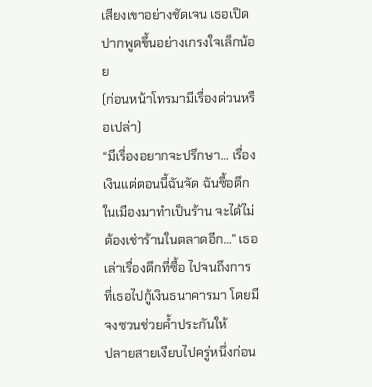เสียงเขาอย่างชัดเจน เธอเปิดปากพูดขึ้นอย่างเกรงใจเล็กน้อย
(ก่อนหน้าโทรมามีเรื่องด่วนหรือเปล่า)
“มีเรื่องอยากจะปรึกษา… เรื่องเงินแต่ตอนนี้ฉันจัด ฉันซื้อตึกในเมืองมาทำเป็นร้าน จะได้ไม่ต้องเช่าร้านในตลาดอีก…” เธอเล่าเรื่องตึกที่ซื้อ ไปจนถึงการที่เธอไปกู้เงินธนาคารมา โดยมีจงซวนช่วยค้ำประกันให้
ปลายสายเงียบไปครู่หนึ่งก่อน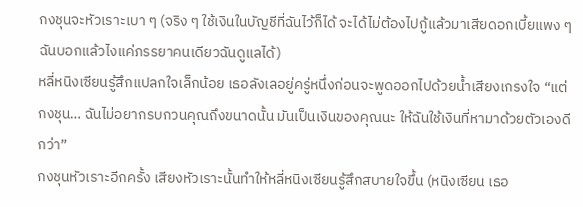กงชุนจะหัวเราะเบา ๆ (จริง ๆ ใช้เงินในบัญชีที่ฉันไว้ก็ได้ จะได้ไม่ต้องไปกู้แล้วมาเสียดอกเบี้ยแพง ๆ ฉันบอกแล้วไงแค่ภรรยาคนเดียวฉันดูแลได้)
หลี่หนิงเซียนรู้สึกแปลกใจเล็กน้อย เธอลังเลอยู่ครู่หนึ่งก่อนจะพูดออกไปด้วยน้ำเสียงเกรงใจ “แต่กงชุน… ฉันไม่อยากรบกวนคุณถึงขนาดนั้น มันเป็นเงินของคุณนะ ให้ฉันใช้เงินที่หามาด้วยตัวเองดีกว่า”
กงชุนหัวเราะอีกครั้ง เสียงหัวเราะนั้นทำให้หลี่หนิงเซียนรู้สึกสบายใจขึ้น (หนิงเซียน เธอ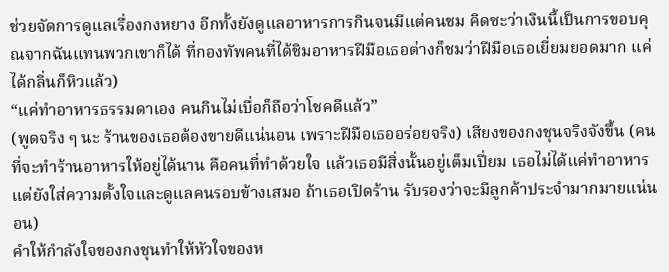ช่วยจัดการดูแลเรื่องกงหยาง อีกทั้งยังดูแลอาหารการกินจนมีแต่คนชม คิดซะว่าเงินนี้เป็นการขอบคุณจากฉันแทนพวกเขาก็ได้ ที่กองทัพคนที่ได้ชิมอาหารฝีมือเธอต่างก็ชมว่าฝีมือเธอเยี่ยมยอดมาก แค่ได้กลิ่นก็หิวแล้ว)
“แค่ทำอาหารธรรมดาเอง คนกินไม่เบื่อก็ถือว่าโชคดีแล้ว”
(พูดจริง ๆ นะ ร้านของเธอต้องขายดีแน่นอน เพราะฝีมือเธออร่อยจริง) เสียงของกงชุนจริงจังขึ้น (คนที่จะทำร้านอาหารให้อยู่ได้นาน คือคนที่ทำด้วยใจ แล้วเธอมีสิ่งนั้นอยู่เต็มเปี่ยม เธอไม่ได้แค่ทำอาหาร แต่ยังใส่ความตั้งใจและดูแลคนรอบข้างเสมอ ถ้าเธอเปิดร้าน รับรองว่าจะมีลูกค้าประจำมากมายแน่นอน)
คำให้กำลังใจของกงชุนทำให้หัวใจของห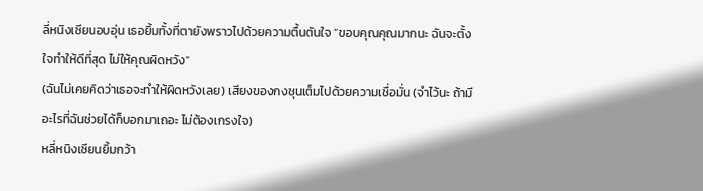ลี่หนิงเซียนอบอุ่น เธอยิ้มทั้งที่ตายังพราวไปด้วยความตื้นตันใจ “ขอบคุณคุณมากนะ ฉันจะตั้งใจทำให้ดีที่สุด ไม่ให้คุณผิดหวัง”
(ฉันไม่เคยคิดว่าเธอจะทำให้ผิดหวังเลย) เสียงของกงชุนเต็มไปด้วยความเชื่อมั่น (จำไว้นะ ถ้ามีอะไรที่ฉันช่วยได้ก็บอกมาเถอะ ไม่ต้องเกรงใจ)
หลี่หนิงเซียนยิ้มกว้า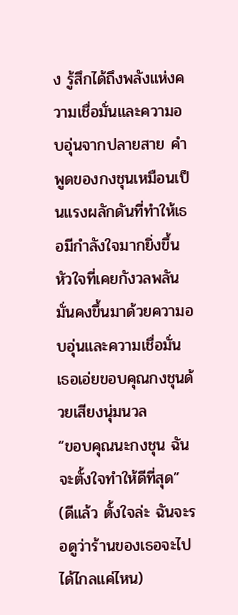ง รู้สึกได้ถึงพลังแห่งความเชื่อมั่นและความอบอุ่นจากปลายสาย คำพูดของกงชุนเหมือนเป็นแรงผลักดันที่ทำให้เธอมีกำลังใจมากยิ่งขึ้น หัวใจที่เคยกังวลพลันมั่นคงขึ้นมาด้วยความอบอุ่นและความเชื่อมั่น เธอเอ่ยขอบคุณกงชุนด้วยเสียงนุ่มนวล
“ขอบคุณนะกงชุน ฉันจะตั้งใจทำให้ดีที่สุด”
(ดีแล้ว ตั้งใจล่ะ ฉันจะรอดูว่าร้านของเธอจะไปได้ไกลแค่ไหน)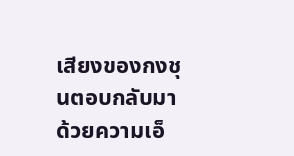เสียงของกงชุนตอบกลับมาด้วยความเอ็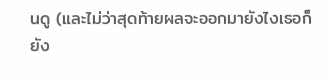นดู (และไม่ว่าสุดท้ายผลจะออกมายังไงเธอก็ยัง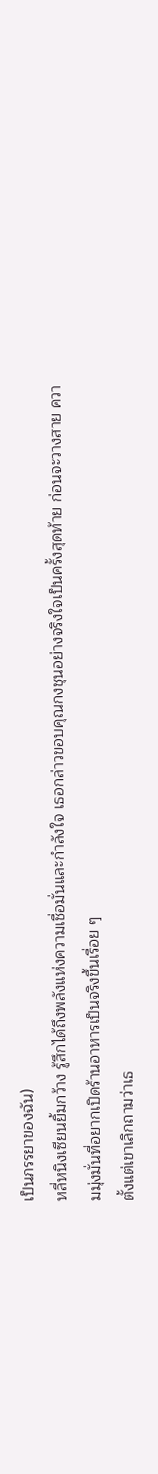เป็นภรรยาของฉัน)
หลี่หนิงเซียนยิ้มกว้าง รู้สึกได้ถึงพลังแห่งความเชื่อมั่นและกำลังใจ เธอกล่าวขอบคุณกงชุนอย่างจริงใจเป็นครั้งสุดท้าย ก่อนจะวางสาย ความมุ่งมั่นที่อยากเปิดร้านอาหารเป็นจริงขึ้นเรื่อย ๆ
ตั้งแต่เขาเลิกถามว่าเธ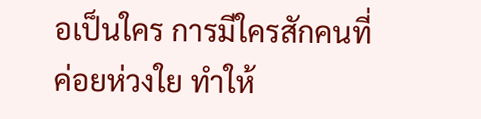อเป็นใคร การมีใครสักคนที่ค่อยห่วงใย ทำให้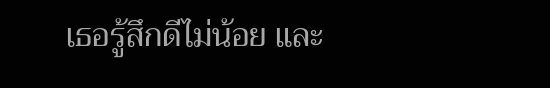เธอรู้สึกดีไม่น้อย และ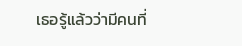เธอรู้แล้วว่ามีคนที่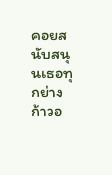คอยสนับสนุนเธอทุกย่างก้าวอ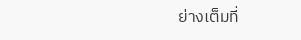ย่างเต็มที่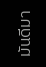มันดีมา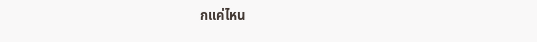กแค่ไหน